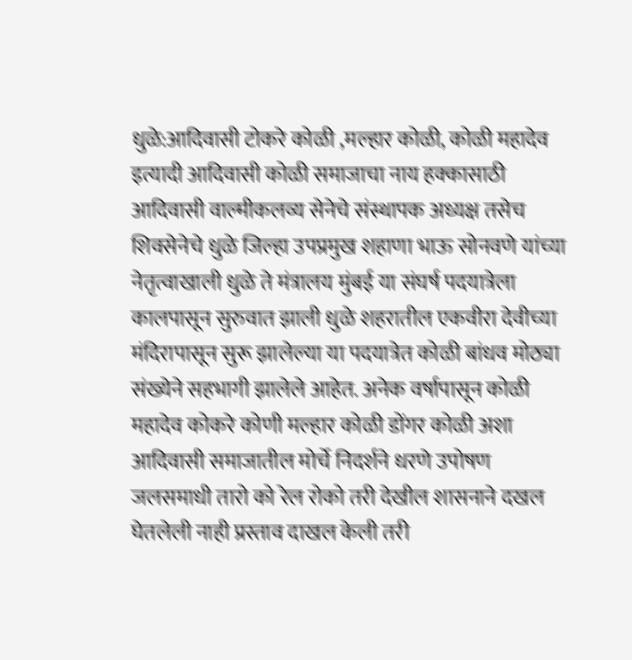धुळे:आदिवासी टोकरे कोळी ,मल्हार कोळी, कोळी महादेव इत्यादी आदिवासी कोळी समाजाचा नाय हक्कासाठी आदिवासी वाल्मीकलव्य सेनेचे संस्थापक अध्यक्ष तसेच शिवसेनेचे धुळे जिल्हा उपप्रमुख शहाणा भाऊ सोनवणे यांच्या नेतृत्वाखाली धुळे ते मंत्रालय मुंबई या संघर्ष पदयात्रेला कालपासून सुरुवात झाली धुळे शहरातील एकवीरा देवीच्या मंदिरापासून सुरू झालेल्या या पदयात्रेत कोळी बांधव मोठ्या संख्येने सहभागी झालेले आहेत. अनेक वर्षापासून कोळी महादेव कोकरे कोणी मल्हार कोळी डोंगर कोळी अशा आदिवासी समाजातील मोर्चे निदर्शने धरणे उपोषण जलसमाधी तारो को रेल रोको तरी देखील शासनाने दखल घेतलेली नाही प्रस्ताव दाखल केली तरी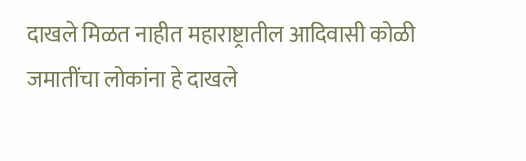दाखले मिळत नाहीत महाराष्ट्रातील आदिवासी कोळी जमातींचा लोकांना हे दाखले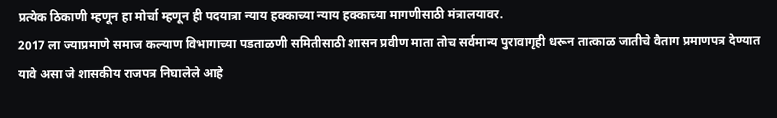प्रत्येक ठिकाणी म्हणून हा मोर्चा म्हणून ही पदयात्रा न्याय हक्काच्या न्याय हक्काच्या मागणीसाठी मंत्रालयावर.
2017 ला ज्याप्रमाणे समाज कल्याण विभागाच्या पडताळणी समितीसाठी शासन प्रवीण माता तोच सर्वमान्य पुरावागृही धरून तात्काळ जातीचे वैताग प्रमाणपत्र देण्यात यावे असा जे शासकीय राजपत्र निघालेले आहे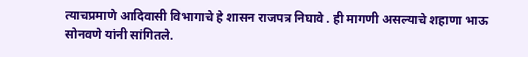त्याचप्रमाणे आदिवासी विभागाचे हे शासन राजपत्र निघावे . ही मागणी असल्याचे शहाणा भाऊ सोनवणे यांनी सांगितले.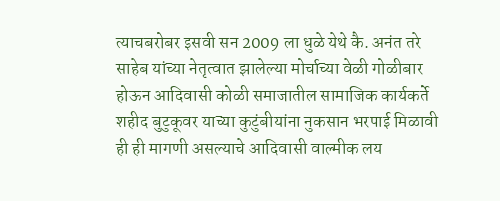त्याचबरोबर इसवी सन 2009 ला धुळे येथे कै. अनंत तरे साहेब यांच्या नेतृत्वात झालेल्या मोर्चाच्या वेळी गोळीबार होऊन आदिवासी कोळी समाजातील सामाजिक कार्यकर्ते शहीद बुटुकूवर याच्या कुटुंबीयांना नुकसान भरपाई मिळावी ही ही मागणी असल्याचे आदिवासी वाल्मीक लय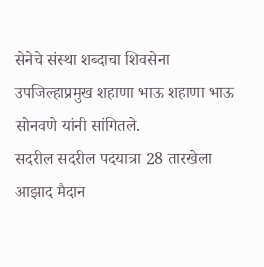सेनेचे संस्था शब्दाचा शिवसेना उपजिल्हाप्रमुख शहाणा भाऊ शहाणा भाऊ सोनवणे यांनी सांगितले.
सदरील सदरील पदयात्रा 28 तारखेला आझाद मैदान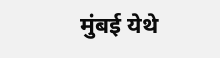मुंबई येथे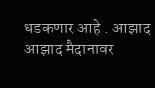धडकणार आहे . आझाद आझाद मैदानावर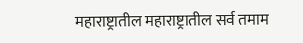महाराष्ट्रातील महाराष्ट्रातील सर्व तमाम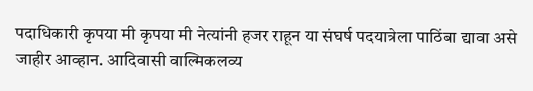पदाधिकारी कृपया मी कृपया मी नेत्यांनी हजर राहून या संघर्ष पदयात्रेला पाठिंबा द्यावा असे जाहीर आव्हान. आदिवासी वाल्मिकलव्य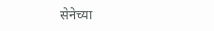सेनेच्या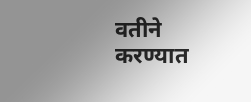वतीने करण्यात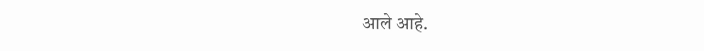आले आहे.